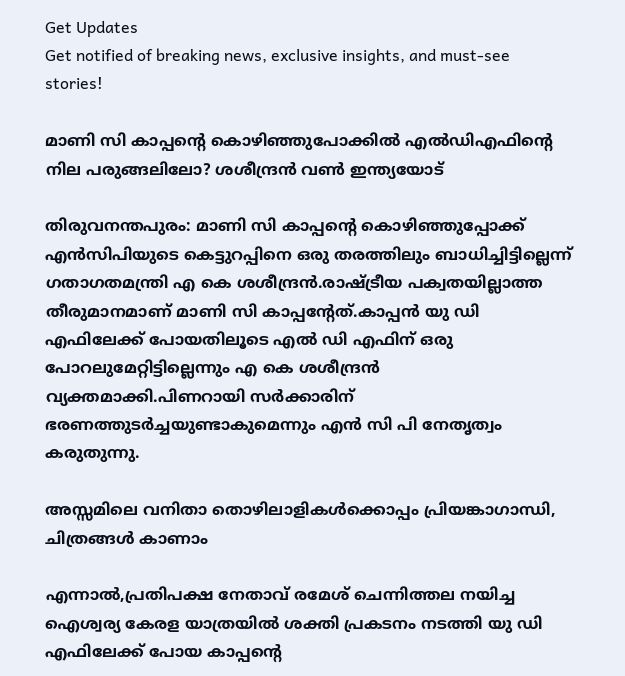Get Updates
Get notified of breaking news, exclusive insights, and must-see stories!

മാണി സി കാപ്പന്റെ കൊഴിഞ്ഞുപോക്കില്‍ എല്‍ഡിഎഫിന്റെ നില പരുങ്ങലിലോ? ശശീന്ദ്രന്‍ വണ്‍ ഇന്ത്യയോട്

തിരുവനന്തപുരം: മാണി സി കാപ്പന്റെ കൊഴിഞ്ഞുപ്പോക്ക് എന്‍സിപിയുടെ കെട്ടുറപ്പിനെ ഒരു തരത്തിലും ബാധിച്ചിട്ടില്ലെന്ന് ഗതാഗതമന്ത്രി എ കെ ശശീന്ദ്രന്‍.രാഷ്ട്രീയ പക്വതയില്ലാത്ത തീരുമാനമാണ് മാണി സി കാപ്പന്റേത്.കാപ്പന്‍ യു ഡി എഫിലേക്ക് പോയതിലൂടെ എല്‍ ഡി എഫിന് ഒരു പോറലുമേറ്റിട്ടില്ലെന്നും എ കെ ശശീന്ദ്രന്‍ വ്യക്തമാക്കി.പിണറായി സര്‍ക്കാരിന് ഭരണത്തുടര്‍ച്ചയുണ്ടാകുമെന്നും എന്‍ സി പി നേതൃത്വം കരുതുന്നു.

അസ്സമിലെ വനിതാ തൊഴിലാളികള്‍ക്കൊപ്പം പ്രിയങ്കാഗാന്ധി, ചിത്രങ്ങള്‍ കാണാം

എന്നാല്‍,പ്രതിപക്ഷ നേതാവ് രമേശ് ചെന്നിത്തല നയിച്ച ഐശ്വര്യ കേരള യാത്രയില്‍ ശക്തി പ്രകടനം നടത്തി യു ഡി എഫിലേക്ക് പോയ കാപ്പന്റെ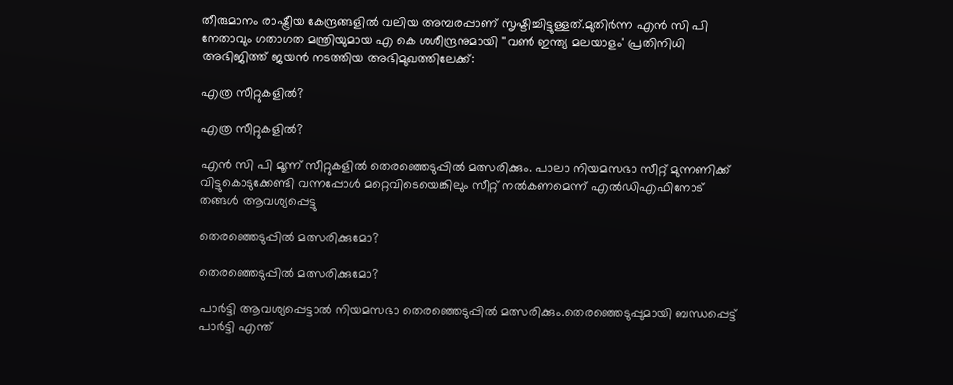തീരുമാനം രാഷ്ട്രീയ കേന്ദ്രങ്ങളില്‍ വലിയ അമ്പരപ്പാണ് സൃഷ്ടിച്ചിട്ടുള്ളത്.മുതിര്‍ന്ന എന്‍ സി പി നേതാവും ഗതാഗത മന്ത്രിയുമായ എ കെ ശശീന്ദ്രനുമായി ''വണ്‍ ഇന്ത്യ മലയാളം' പ്രതിനിധി അഭിജിത്ത് ജയന്‍ നടത്തിയ അഭിമുഖത്തിലേക്ക്:

എത്ര സീറ്റുകളില്‍?

എത്ര സീറ്റുകളില്‍?

എന്‍ സി പി മൂന്ന് സീറ്റുകളില്‍ തെരഞ്ഞെടുപ്പില്‍ മത്സരിക്കും. പാലാ നിയമസഭാ സീറ്റ് മുന്നണിക്ക് വിട്ടുകൊടുക്കേണ്ടി വന്നപ്പോള്‍ മറ്റെവിടെയെങ്കിലും സീറ്റ് നല്‍കണമെന്ന് എല്‍ഡിഎഫിനോട് തങ്ങള്‍ ആവശ്യപ്പെട്ടു

തെരഞ്ഞെടുപ്പില്‍ മത്സരിക്കുമോ?

തെരഞ്ഞെടുപ്പില്‍ മത്സരിക്കുമോ?

പാര്‍ട്ടി ആവശ്യപ്പെട്ടാല്‍ നിയമസഭാ തെരഞ്ഞെടുപ്പില്‍ മത്സരിക്കും.തെരഞ്ഞെടുപ്പുമായി ബന്ധപ്പെട്ട് പാര്‍ട്ടി എന്ത്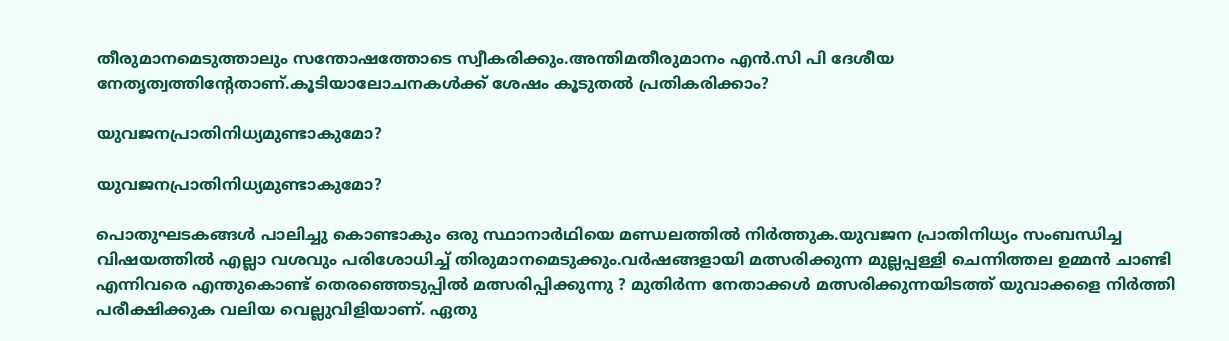തീരുമാനമെടുത്താലും സന്തോഷത്തോടെ സ്വീകരിക്കും.അന്തിമതീരുമാനം എന്‍.സി പി ദേശീയ നേതൃത്വത്തിന്റേതാണ്.കൂടിയാലോചനകള്‍ക്ക് ശേഷം കൂടുതല്‍ പ്രതികരിക്കാം?

യുവജനപ്രാതിനിധ്യമുണ്ടാകുമോ?

യുവജനപ്രാതിനിധ്യമുണ്ടാകുമോ?

പൊതുഘടകങ്ങള്‍ പാലിച്ചു കൊണ്ടാകും ഒരു സ്ഥാനാര്‍ഥിയെ മണ്ഡലത്തില്‍ നിര്‍ത്തുക.യുവജന പ്രാതിനിധ്യം സംബന്ധിച്ച വിഷയത്തില്‍ എല്ലാ വശവും പരിശോധിച്ച് തിരുമാനമെടുക്കും.വര്‍ഷങ്ങളായി മത്സരിക്കുന്ന മുല്ലപ്പള്ളി ചെന്നിത്തല ഉമ്മന്‍ ചാണ്ടി എന്നിവരെ എന്തുകൊണ്ട് തെരഞ്ഞെടുപ്പില്‍ മത്സരിപ്പിക്കുന്നു ? മുതിര്‍ന്ന നേതാക്കള്‍ മത്സരിക്കുന്നയിടത്ത് യുവാക്കളെ നിര്‍ത്തി പരീക്ഷിക്കുക വലിയ വെല്ലുവിളിയാണ്. ഏതു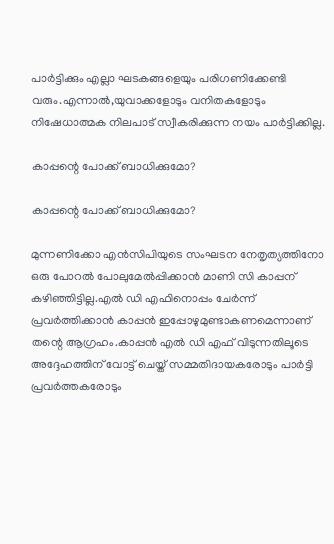പാര്‍ട്ടിക്കും എല്ലാ ഘടകങ്ങളെയും പരിഗണിക്കേണ്ടി വരും.എന്നാല്‍,യുവാക്കളോടും വനിതകളോടും നിഷേധാത്മക നിലപാട് സ്വീകരിക്കുന്ന നയം പാര്‍ട്ടിക്കില്ല.

കാപ്പന്റെ പോക്ക് ബാധിക്കുമോ?

കാപ്പന്റെ പോക്ക് ബാധിക്കുമോ?

മുന്നണിക്കോ എന്‍സിപിയുടെ സംഘടന നേതൃത്യത്തിനോ ഒരു പോറല്‍ പോലുമേല്‍പ്പിക്കാന്‍ മാണി സി കാപ്പന് കഴിഞ്ഞിട്ടില്ല.എല്‍ ഡി എഫിനൊപ്പം ചേര്‍ന്ന് പ്രവര്‍ത്തിക്കാന്‍ കാപ്പന്‍ ഇപ്പോഴുമുണ്ടാകണമെന്നാണ് തന്റെ ആഗ്രഹം.കാപ്പന്‍ എല്‍ ഡി എഫ് വിടുന്നതിലൂടെ അദ്ദേഹത്തിന് വോട്ട് ചെയ്ത് സമ്മതിദായകരോടും പാര്‍ട്ടി പ്രവര്‍ത്തകരോടും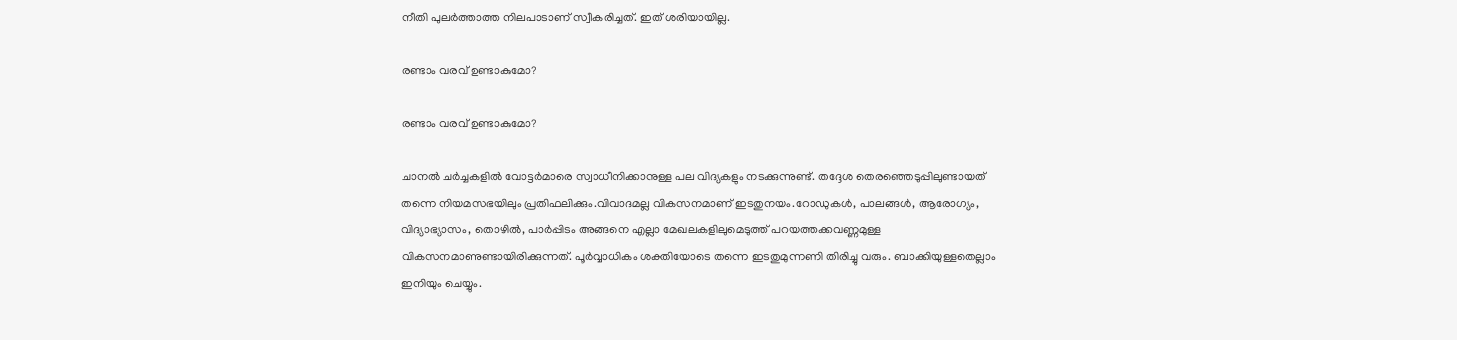നീതി പുലര്‍ത്താത്ത നിലപാടാണ് സ്വീകരിച്ചത്. ഇത് ശരിയായില്ല.

രണ്ടാം വരവ് ഉണ്ടാകുമോ?

രണ്ടാം വരവ് ഉണ്ടാകുമോ?

ചാനല്‍ ചര്‍ച്ചകളില്‍ വോട്ടര്‍മാരെ സ്വാധീനിക്കാനുള്ള പല വിദ്യകളും നടക്കുന്നുണ്ട്. തദ്ദേശ തെരഞ്ഞെടുപ്പിലുണ്ടായത് തന്നെ നിയമസഭയിലും പ്രതിഫലിക്കും.വിവാദമല്ല വികസനമാണ് ഇടതുനയം.റോഡുകള്‍, പാലങ്ങള്‍, ആരോഗ്യം, വിദ്യാഭ്യാസം, തൊഴില്‍, പാര്‍പ്പിടം അങ്ങനെ എല്ലാ മേഖലകളിലുമെടുത്ത് പറയത്തക്കവണ്ണമുള്ള വികസനമാണുണ്ടായിരിക്കുന്നത്. പൂര്‍വ്വാധികം ശക്തിയോടെ തന്നെ ഇടതുമുന്നണി തിരിച്ചു വരും. ബാക്കിയുള്ളതെല്ലാം ഇനിയും ചെയ്യും.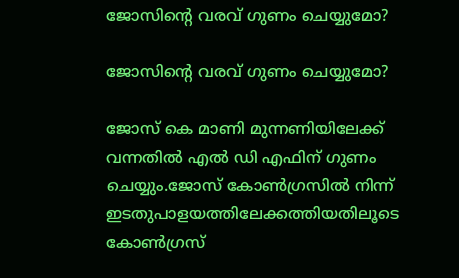ജോസിന്റെ വരവ് ഗുണം ചെയ്യുമോ?

ജോസിന്റെ വരവ് ഗുണം ചെയ്യുമോ?

ജോസ് കെ മാണി മുന്നണിയിലേക്ക് വന്നതില്‍ എല്‍ ഡി എഫിന് ഗുണം ചെയ്യും.ജോസ് കോണ്‍ഗ്രസില്‍ നിന്ന് ഇടതുപാളയത്തിലേക്കത്തിയതിലൂടെ കോണ്‍ഗ്രസ്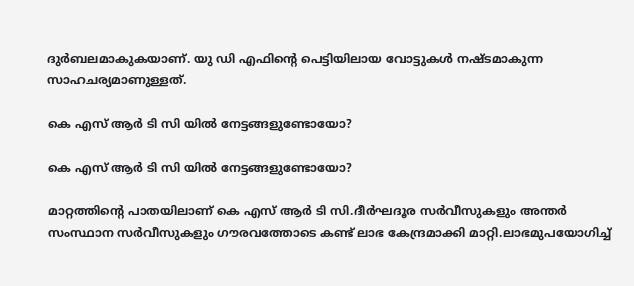ദുര്‍ബലമാകുകയാണ്. യു ഡി എഫിന്റെ പെട്ടിയിലായ വോട്ടുകള്‍ നഷ്ടമാകുന്ന സാഹചര്യമാണുള്ളത്.

കെ എസ് ആര്‍ ടി സി യില്‍ നേട്ടങ്ങളുണ്ടോയോ?

കെ എസ് ആര്‍ ടി സി യില്‍ നേട്ടങ്ങളുണ്ടോയോ?

മാറ്റത്തിന്റെ പാതയിലാണ് കെ എസ് ആര്‍ ടി സി.ദീര്‍ഘദൂര സര്‍വീസുകളും അന്തര്‍ സംസ്ഥാന സര്‍വീസുകളും ഗൗരവത്തോടെ കണ്ട് ലാഭ കേന്ദ്രമാക്കി മാറ്റി.ലാഭമുപയോഗിച്ച്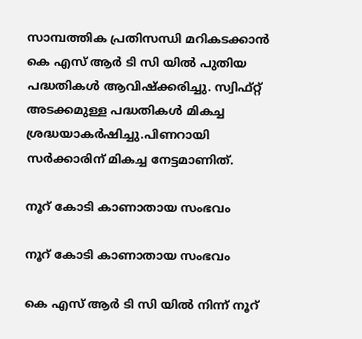സാമ്പത്തിക പ്രതിസന്ധി മറികടക്കാന്‍ കെ എസ് ആര്‍ ടി സി യില്‍ പുതിയ പദ്ധതികള്‍ ആവിഷ്‌ക്കരിച്ചു. സ്വിഫ്റ്റ് അടക്കമുള്ള പദ്ധതികള്‍ മികച്ച ശ്രദ്ധയാകര്‍ഷിച്ചു.പിണറായി സര്‍ക്കാരിന് മികച്ച നേട്ടമാണിത്.

നൂറ് കോടി കാണാതായ സംഭവം

നൂറ് കോടി കാണാതായ സംഭവം

കെ എസ് ആര്‍ ടി സി യില്‍ നിന്ന് നൂറ്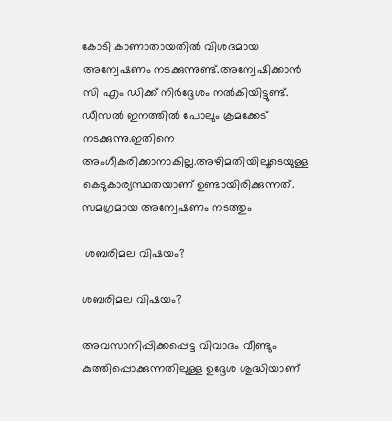കോടി കാണാതായതില്‍ വിശദമായ അന്വേഷണം നടക്കുന്നുണ്ട്.അന്വേഷിക്കാന്‍ സി എം ഡിക്ക് നിര്‍ദ്ദേശം നല്‍കിയിട്ടുണ്ട്. ഡീസല്‍ ഇനത്തില്‍ പോലും ക്രമക്കേട് നടക്കുന്നു.ഇതിനെ അംഗീകരിക്കാനാകില്ല.അഴിമതിയിലൂടെയുള്ള കെടുകാര്യസ്ഥതയാണ് ഉണ്ടായിരിക്കുന്നത്. സമഗ്രമായ അന്വേഷണം നടത്തും

 ശബരിമല വിഷയം?

ശബരിമല വിഷയം?

അവസാനിപ്പിക്കപ്പെട്ട വിവാദം വീണ്ടും കുത്തിപ്പൊക്കുന്നതിലുള്ള ഉദ്ദേശ ശുദ്ധിയാണ്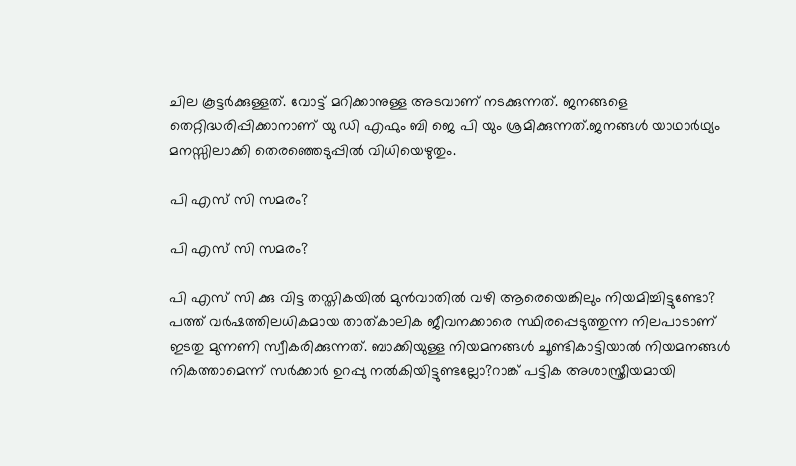ചില കൂട്ടര്‍ക്കുള്ളത്. വോട്ട് മറിക്കാനുള്ള അടവാണ് നടക്കുന്നത്. ജനങ്ങളെ തെറ്റിദ്ധരിപ്പിക്കാനാണ് യു ഡി എഫും ബി ജെ പി യും ശ്രമിക്കുന്നത്.ജനങ്ങള്‍ യാഥാര്‍ഥ്യം മനസ്സിലാക്കി തെരഞ്ഞെടുപ്പില്‍ വിധിയെഴുതും.

പി എസ് സി സമരം?

പി എസ് സി സമരം?

പി എസ് സി ക്കു വിട്ട തസ്തികയില്‍ മുന്‍വാതില്‍ വഴി ആരെയെങ്കിലും നിയമിച്ചിട്ടുണ്ടോ? പത്ത് വര്‍ഷത്തിലധികമായ താത്കാലിക ജീവനക്കാരെ സ്ഥിരപ്പെടുത്തുന്ന നിലപാടാണ് ഇടതു മുന്നണി സ്വീകരിക്കുന്നത്. ബാക്കിയുള്ള നിയമനങ്ങള്‍ ചൂണ്ടികാട്ടിയാല്‍ നിയമനങ്ങള്‍ നികത്താമെന്ന് സര്‍ക്കാര്‍ ഉറപ്പു നല്‍കിയിട്ടുണ്ടല്ലോ?റാങ്ക് പട്ടിക അശാസ്ത്രീയമായി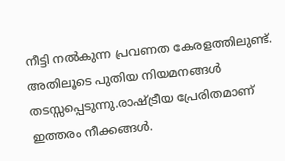നീട്ടി നല്‍കുന്ന പ്രവണത കേരളത്തിലുണ്ട്. അതിലൂടെ പുതിയ നിയമനങ്ങള്‍ തടസ്സപ്പെടുന്നു.രാഷ്ട്രീയ പ്രേരിതമാണ് ഇത്തരം നീക്കങ്ങള്‍.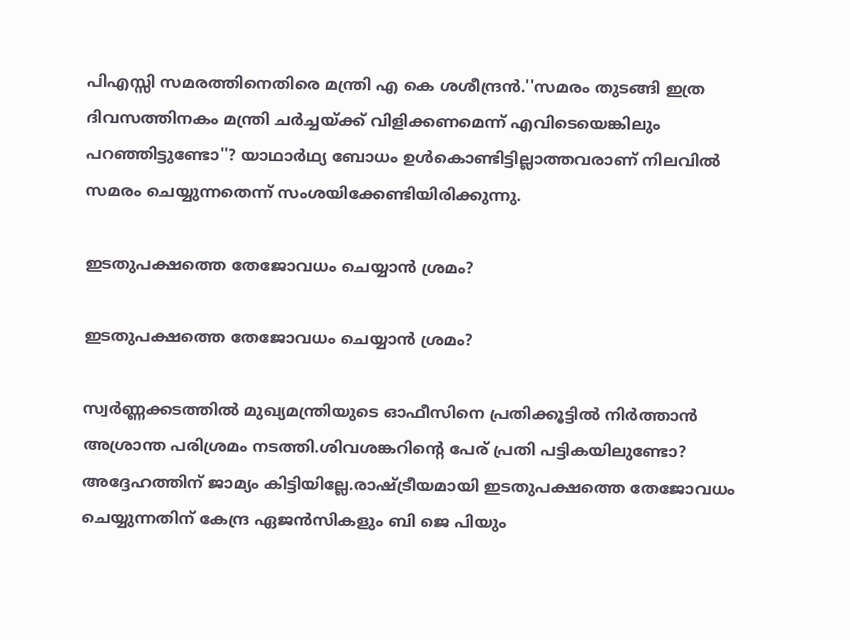പിഎസ്സി സമരത്തിനെതിരെ മന്ത്രി എ കെ ശശീന്ദ്രന്‍.''സമരം തുടങ്ങി ഇത്ര ദിവസത്തിനകം മന്ത്രി ചര്‍ച്ചയ്ക്ക് വിളിക്കണമെന്ന് എവിടെയെങ്കിലും പറഞ്ഞിട്ടുണ്ടോ''? യാഥാര്‍ഥ്യ ബോധം ഉള്‍കൊണ്ടിട്ടില്ലാത്തവരാണ് നിലവില്‍ സമരം ചെയ്യുന്നതെന്ന് സംശയിക്കേണ്ടിയിരിക്കുന്നു.

ഇടതുപക്ഷത്തെ തേജോവധം ചെയ്യാന്‍ ശ്രമം?

ഇടതുപക്ഷത്തെ തേജോവധം ചെയ്യാന്‍ ശ്രമം?

സ്വര്‍ണ്ണക്കടത്തില്‍ മുഖ്യമന്ത്രിയുടെ ഓഫീസിനെ പ്രതിക്കൂട്ടില്‍ നിര്‍ത്താന്‍ അശ്രാന്ത പരിശ്രമം നടത്തി.ശിവശങ്കറിന്റെ പേര് പ്രതി പട്ടികയിലുണ്ടോ? അദ്ദേഹത്തിന് ജാമ്യം കിട്ടിയില്ലേ.രാഷ്ട്രീയമായി ഇടതുപക്ഷത്തെ തേജോവധം ചെയ്യുന്നതിന് കേന്ദ്ര ഏജന്‍സികളും ബി ജെ പിയും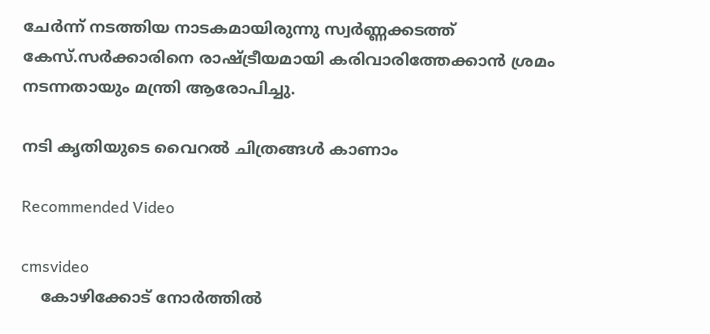ചേര്‍ന്ന് നടത്തിയ നാടകമായിരുന്നു സ്വര്‍ണ്ണക്കടത്ത് കേസ്.സര്‍ക്കാരിനെ രാഷ്ട്രീയമായി കരിവാരിത്തേക്കാന്‍ ശ്രമം നടന്നതായും മന്ത്രി ആരോപിച്ചു.

നടി കൃതിയുടെ വൈറല്‍ ചിത്രങ്ങള്‍ കാണാം

Recommended Video

cmsvideo
    കോഴിക്കോട് നോര്‍ത്തില്‍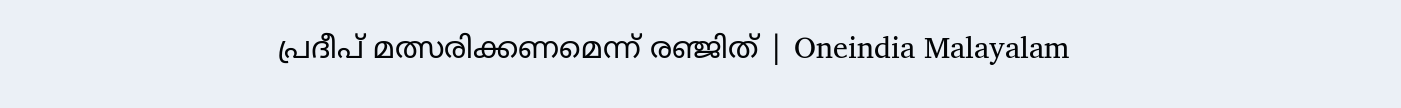പ്രദീപ് മത്സരിക്കണമെന്ന് രഞ്ജിത് | Oneindia Malayalam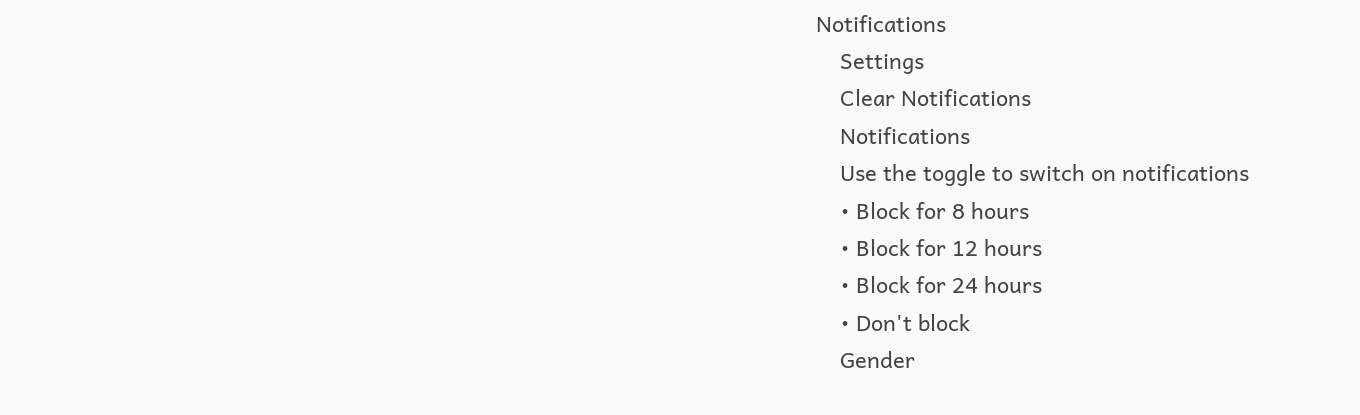Notifications
    Settings
    Clear Notifications
    Notifications
    Use the toggle to switch on notifications
    • Block for 8 hours
    • Block for 12 hours
    • Block for 24 hours
    • Don't block
    Gender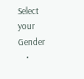Select your Gender
    •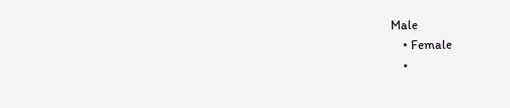Male
    • Female
    •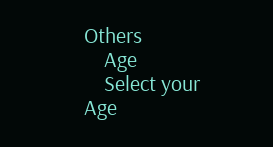Others
    Age
    Select your Age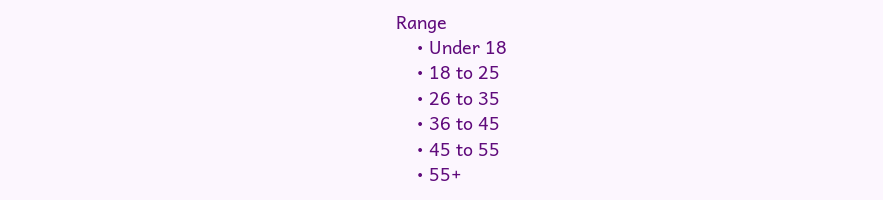Range
    • Under 18
    • 18 to 25
    • 26 to 35
    • 36 to 45
    • 45 to 55
    • 55+